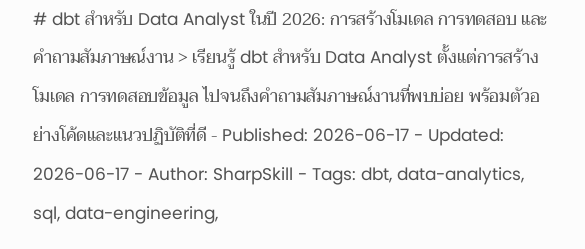# dbt สำหรับ Data Analyst ในปี 2026: การสร้างโมเดล การทดสอบ และคำถามสัมภาษณ์งาน > เรียนรู้ dbt สำหรับ Data Analyst ตั้งแต่การสร้างโมเดล การทดสอบข้อมูล ไปจนถึงคำถามสัมภาษณ์งานที่พบบ่อย พร้อมตัวอย่างโค้ดและแนวปฏิบัติที่ดี - Published: 2026-06-17 - Updated: 2026-06-17 - Author: SharpSkill - Tags: dbt, data-analytics, sql, data-engineering,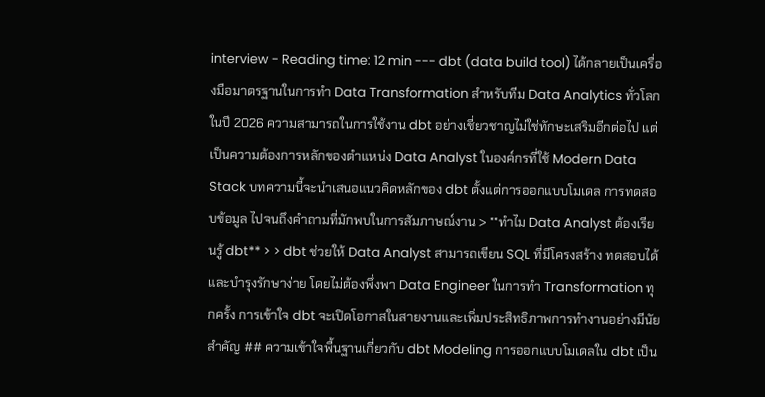interview - Reading time: 12 min --- dbt (data build tool) ได้กลายเป็นเครื่องมือมาตรฐานในการทำ Data Transformation สำหรับทีม Data Analytics ทั่วโลก ในปี 2026 ความสามารถในการใช้งาน dbt อย่างเชี่ยวชาญไม่ใช่ทักษะเสริมอีกต่อไป แต่เป็นความต้องการหลักของตำแหน่ง Data Analyst ในองค์กรที่ใช้ Modern Data Stack บทความนี้จะนำเสนอแนวคิดหลักของ dbt ตั้งแต่การออกแบบโมเดล การทดสอบข้อมูล ไปจนถึงคำถามที่มักพบในการสัมภาษณ์งาน > **ทำไม Data Analyst ต้องเรียนรู้ dbt** > > dbt ช่วยให้ Data Analyst สามารถเขียน SQL ที่มีโครงสร้าง ทดสอบได้ และบำรุงรักษาง่าย โดยไม่ต้องพึ่งพา Data Engineer ในการทำ Transformation ทุกครั้ง การเข้าใจ dbt จะเปิดโอกาสในสายงานและเพิ่มประสิทธิภาพการทำงานอย่างมีนัยสำคัญ ## ความเข้าใจพื้นฐานเกี่ยวกับ dbt Modeling การออกแบบโมเดลใน dbt เป็น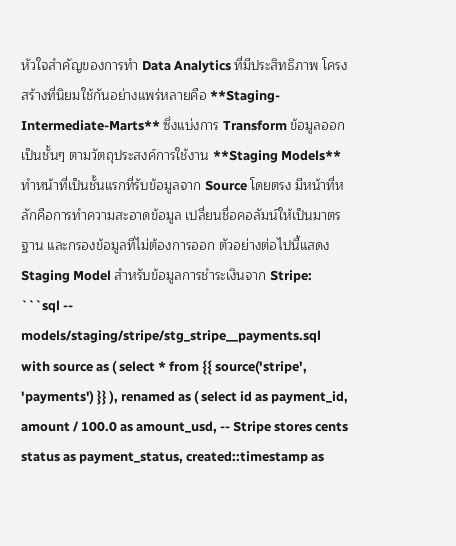หัวใจสำคัญของการทำ Data Analytics ที่มีประสิทธิภาพ โครงสร้างที่นิยมใช้กันอย่างแพร่หลายคือ **Staging-Intermediate-Marts** ซึ่งแบ่งการ Transform ข้อมูลออกเป็นชั้นๆ ตามวัตถุประสงค์การใช้งาน **Staging Models** ทำหน้าที่เป็นชั้นแรกที่รับข้อมูลจาก Source โดยตรง มีหน้าที่หลักคือการทำความสะอาดข้อมูล เปลี่ยนชื่อคอลัมน์ให้เป็นมาตรฐาน และกรองข้อมูลที่ไม่ต้องการออก ตัวอย่างต่อไปนี้แสดง Staging Model สำหรับข้อมูลการชำระเงินจาก Stripe: ```sql -- models/staging/stripe/stg_stripe__payments.sql with source as ( select * from {{ source('stripe', 'payments') }} ), renamed as ( select id as payment_id, amount / 100.0 as amount_usd, -- Stripe stores cents status as payment_status, created::timestamp as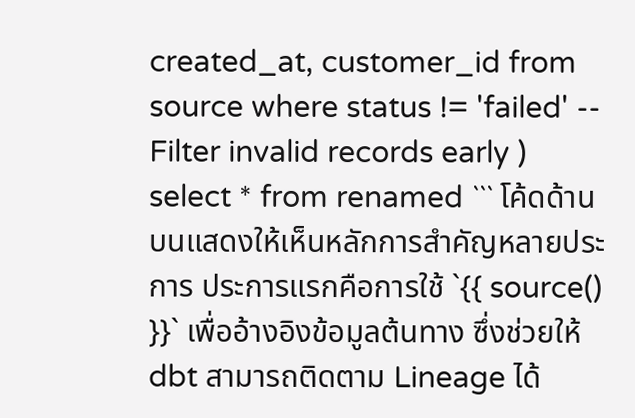created_at, customer_id from source where status != 'failed' -- Filter invalid records early ) select * from renamed ``` โค้ดด้านบนแสดงให้เห็นหลักการสำคัญหลายประการ ประการแรกคือการใช้ `{{ source() }}` เพื่ออ้างอิงข้อมูลต้นทาง ซึ่งช่วยให้ dbt สามารถติดตาม Lineage ได้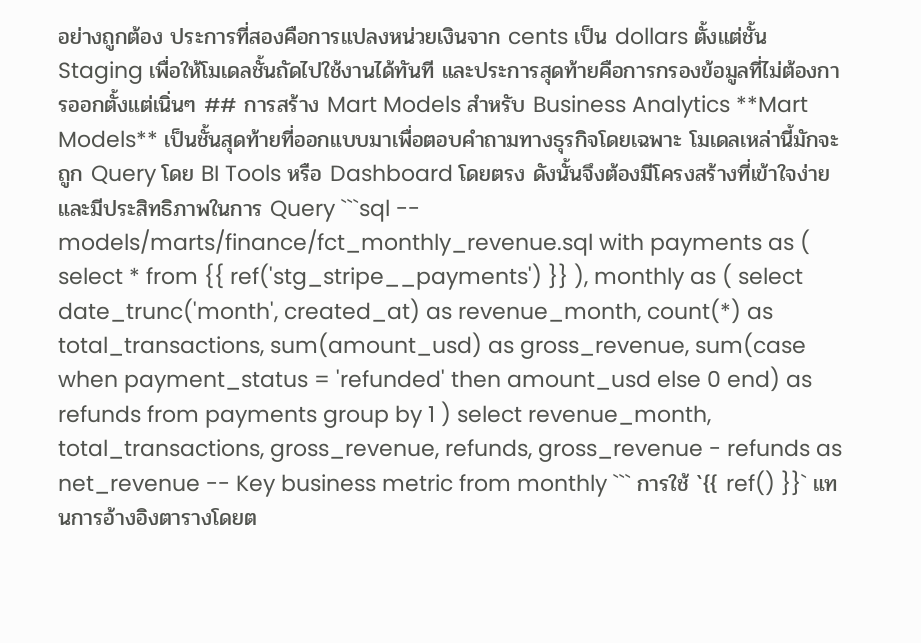อย่างถูกต้อง ประการที่สองคือการแปลงหน่วยเงินจาก cents เป็น dollars ตั้งแต่ชั้น Staging เพื่อให้โมเดลชั้นถัดไปใช้งานได้ทันที และประการสุดท้ายคือการกรองข้อมูลที่ไม่ต้องการออกตั้งแต่เนิ่นๆ ## การสร้าง Mart Models สำหรับ Business Analytics **Mart Models** เป็นชั้นสุดท้ายที่ออกแบบมาเพื่อตอบคำถามทางธุรกิจโดยเฉพาะ โมเดลเหล่านี้มักจะถูก Query โดย BI Tools หรือ Dashboard โดยตรง ดังนั้นจึงต้องมีโครงสร้างที่เข้าใจง่ายและมีประสิทธิภาพในการ Query ```sql -- models/marts/finance/fct_monthly_revenue.sql with payments as ( select * from {{ ref('stg_stripe__payments') }} ), monthly as ( select date_trunc('month', created_at) as revenue_month, count(*) as total_transactions, sum(amount_usd) as gross_revenue, sum(case when payment_status = 'refunded' then amount_usd else 0 end) as refunds from payments group by 1 ) select revenue_month, total_transactions, gross_revenue, refunds, gross_revenue - refunds as net_revenue -- Key business metric from monthly ``` การใช้ `{{ ref() }}` แทนการอ้างอิงตารางโดยต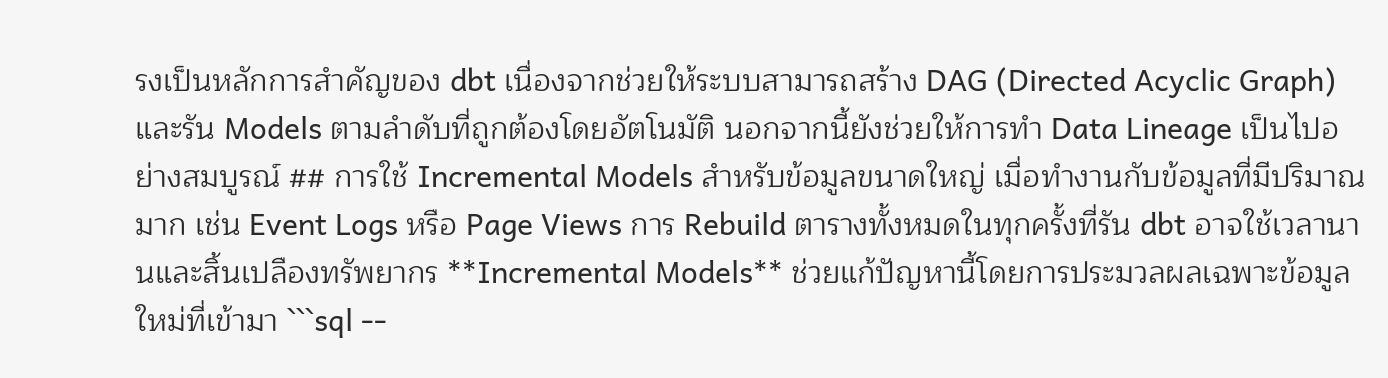รงเป็นหลักการสำคัญของ dbt เนื่องจากช่วยให้ระบบสามารถสร้าง DAG (Directed Acyclic Graph) และรัน Models ตามลำดับที่ถูกต้องโดยอัตโนมัติ นอกจากนี้ยังช่วยให้การทำ Data Lineage เป็นไปอย่างสมบูรณ์ ## การใช้ Incremental Models สำหรับข้อมูลขนาดใหญ่ เมื่อทำงานกับข้อมูลที่มีปริมาณมาก เช่น Event Logs หรือ Page Views การ Rebuild ตารางทั้งหมดในทุกครั้งที่รัน dbt อาจใช้เวลานานและสิ้นเปลืองทรัพยากร **Incremental Models** ช่วยแก้ปัญหานี้โดยการประมวลผลเฉพาะข้อมูลใหม่ที่เข้ามา ```sql --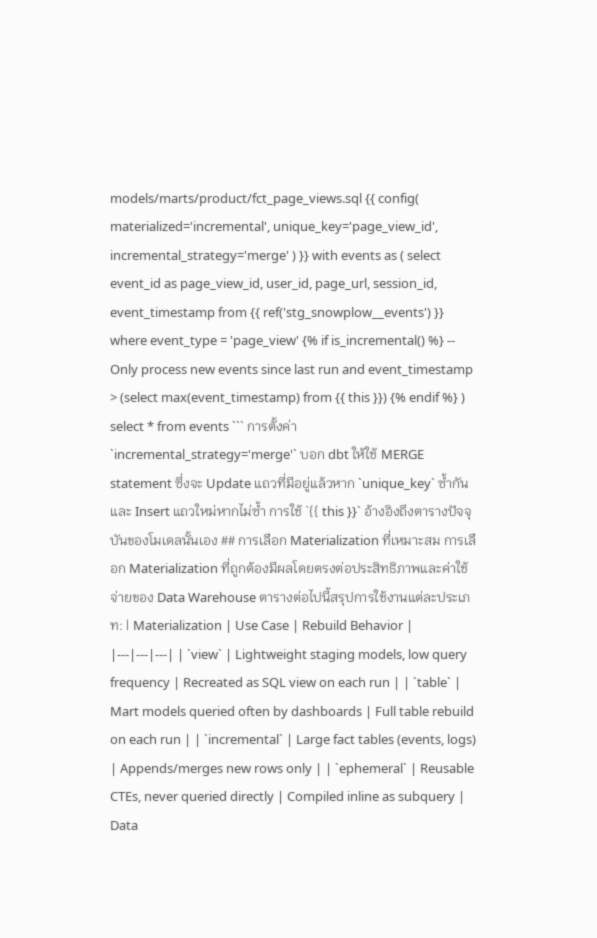models/marts/product/fct_page_views.sql {{ config( materialized='incremental', unique_key='page_view_id', incremental_strategy='merge' ) }} with events as ( select event_id as page_view_id, user_id, page_url, session_id, event_timestamp from {{ ref('stg_snowplow__events') }} where event_type = 'page_view' {% if is_incremental() %} -- Only process new events since last run and event_timestamp > (select max(event_timestamp) from {{ this }}) {% endif %} ) select * from events ``` การตั้งค่า `incremental_strategy='merge'` บอก dbt ให้ใช้ MERGE statement ซึ่งจะ Update แถวที่มีอยู่แล้วหาก `unique_key` ซ้ำกัน และ Insert แถวใหม่หากไม่ซ้ำ การใช้ `{{ this }}` อ้างอิงถึงตารางปัจจุบันของโมเดลนั้นเอง ## การเลือก Materialization ที่เหมาะสม การเลือก Materialization ที่ถูกต้องมีผลโดยตรงต่อประสิทธิภาพและค่าใช้จ่ายของ Data Warehouse ตารางต่อไปนี้สรุปการใช้งานแต่ละประเภท: | Materialization | Use Case | Rebuild Behavior | |---|---|---| | `view` | Lightweight staging models, low query frequency | Recreated as SQL view on each run | | `table` | Mart models queried often by dashboards | Full table rebuild on each run | | `incremental` | Large fact tables (events, logs) | Appends/merges new rows only | | `ephemeral` | Reusable CTEs, never queried directly | Compiled inline as subquery | Data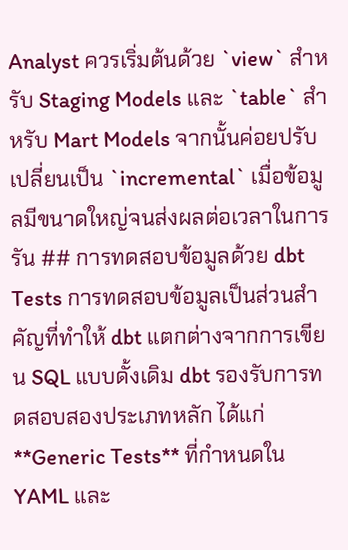Analyst ควรเริ่มต้นด้วย `view` สำหรับ Staging Models และ `table` สำหรับ Mart Models จากนั้นค่อยปรับเปลี่ยนเป็น `incremental` เมื่อข้อมูลมีขนาดใหญ่จนส่งผลต่อเวลาในการรัน ## การทดสอบข้อมูลด้วย dbt Tests การทดสอบข้อมูลเป็นส่วนสำคัญที่ทำให้ dbt แตกต่างจากการเขียน SQL แบบดั้งเดิม dbt รองรับการทดสอบสองประเภทหลัก ได้แก่ **Generic Tests** ที่กำหนดใน YAML และ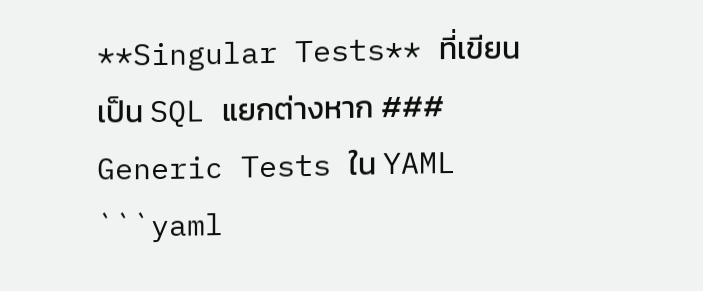**Singular Tests** ที่เขียนเป็น SQL แยกต่างหาก ### Generic Tests ใน YAML ```yaml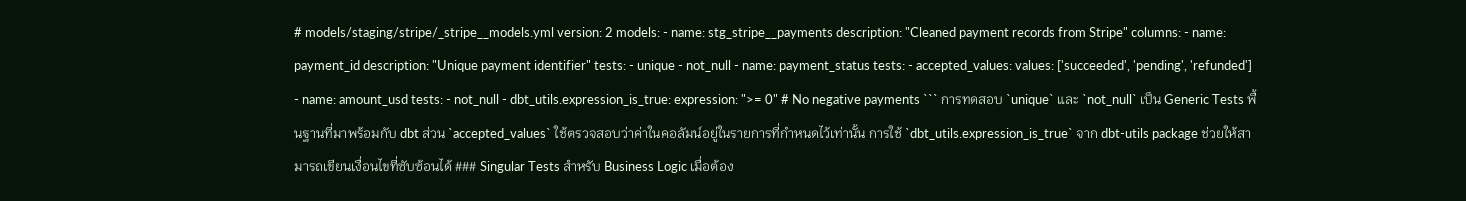# models/staging/stripe/_stripe__models.yml version: 2 models: - name: stg_stripe__payments description: "Cleaned payment records from Stripe" columns: - name: payment_id description: "Unique payment identifier" tests: - unique - not_null - name: payment_status tests: - accepted_values: values: ['succeeded', 'pending', 'refunded'] - name: amount_usd tests: - not_null - dbt_utils.expression_is_true: expression: ">= 0" # No negative payments ``` การทดสอบ `unique` และ `not_null` เป็น Generic Tests พื้นฐานที่มาพร้อมกับ dbt ส่วน `accepted_values` ใช้ตรวจสอบว่าค่าในคอลัมน์อยู่ในรายการที่กำหนดไว้เท่านั้น การใช้ `dbt_utils.expression_is_true` จาก dbt-utils package ช่วยให้สามารถเขียนเงื่อนไขที่ซับซ้อนได้ ### Singular Tests สำหรับ Business Logic เมื่อต้อง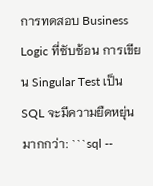การทดสอบ Business Logic ที่ซับซ้อน การเขียน Singular Test เป็น SQL จะมีความยืดหยุ่นมากกว่า: ```sql --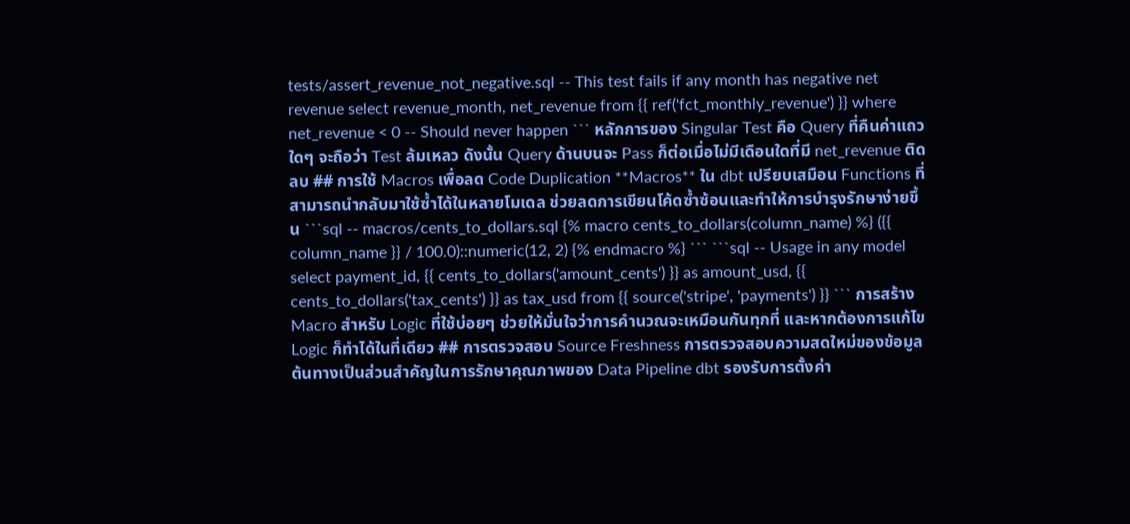tests/assert_revenue_not_negative.sql -- This test fails if any month has negative net revenue select revenue_month, net_revenue from {{ ref('fct_monthly_revenue') }} where net_revenue < 0 -- Should never happen ``` หลักการของ Singular Test คือ Query ที่คืนค่าแถวใดๆ จะถือว่า Test ล้มเหลว ดังนั้น Query ด้านบนจะ Pass ก็ต่อเมื่อไม่มีเดือนใดที่มี net_revenue ติดลบ ## การใช้ Macros เพื่อลด Code Duplication **Macros** ใน dbt เปรียบเสมือน Functions ที่สามารถนำกลับมาใช้ซ้ำได้ในหลายโมเดล ช่วยลดการเขียนโค้ดซ้ำซ้อนและทำให้การบำรุงรักษาง่ายขึ้น ```sql -- macros/cents_to_dollars.sql {% macro cents_to_dollars(column_name) %} ({{ column_name }} / 100.0)::numeric(12, 2) {% endmacro %} ``` ```sql -- Usage in any model select payment_id, {{ cents_to_dollars('amount_cents') }} as amount_usd, {{ cents_to_dollars('tax_cents') }} as tax_usd from {{ source('stripe', 'payments') }} ``` การสร้าง Macro สำหรับ Logic ที่ใช้บ่อยๆ ช่วยให้มั่นใจว่าการคำนวณจะเหมือนกันทุกที่ และหากต้องการแก้ไข Logic ก็ทำได้ในที่เดียว ## การตรวจสอบ Source Freshness การตรวจสอบความสดใหม่ของข้อมูลต้นทางเป็นส่วนสำคัญในการรักษาคุณภาพของ Data Pipeline dbt รองรับการตั้งค่า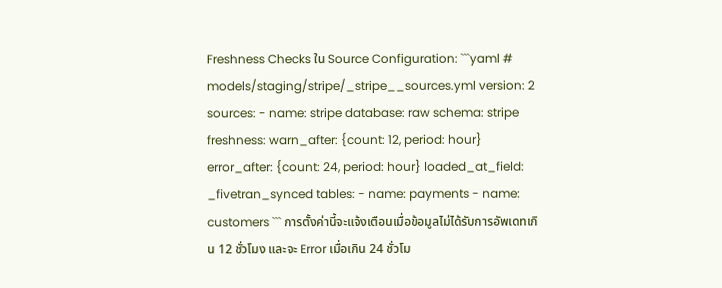Freshness Checks ใน Source Configuration: ```yaml # models/staging/stripe/_stripe__sources.yml version: 2 sources: - name: stripe database: raw schema: stripe freshness: warn_after: {count: 12, period: hour} error_after: {count: 24, period: hour} loaded_at_field: _fivetran_synced tables: - name: payments - name: customers ``` การตั้งค่านี้จะแจ้งเตือนเมื่อข้อมูลไม่ได้รับการอัพเดทเกิน 12 ชั่วโมง และจะ Error เมื่อเกิน 24 ชั่วโม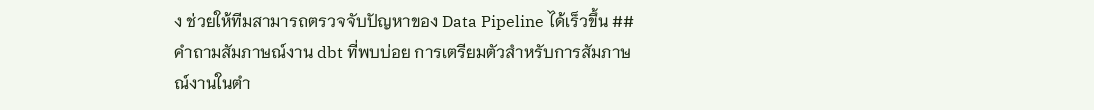ง ช่วยให้ทีมสามารถตรวจจับปัญหาของ Data Pipeline ได้เร็วขึ้น ## คำถามสัมภาษณ์งาน dbt ที่พบบ่อย การเตรียมตัวสำหรับการสัมภาษณ์งานในตำ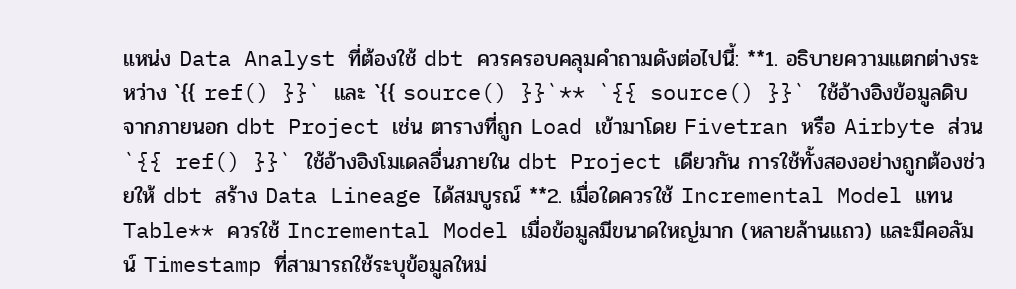แหน่ง Data Analyst ที่ต้องใช้ dbt ควรครอบคลุมคำถามดังต่อไปนี้: **1. อธิบายความแตกต่างระหว่าง `{{ ref() }}` และ `{{ source() }}`** `{{ source() }}` ใช้อ้างอิงข้อมูลดิบจากภายนอก dbt Project เช่น ตารางที่ถูก Load เข้ามาโดย Fivetran หรือ Airbyte ส่วน `{{ ref() }}` ใช้อ้างอิงโมเดลอื่นภายใน dbt Project เดียวกัน การใช้ทั้งสองอย่างถูกต้องช่วยให้ dbt สร้าง Data Lineage ได้สมบูรณ์ **2. เมื่อใดควรใช้ Incremental Model แทน Table** ควรใช้ Incremental Model เมื่อข้อมูลมีขนาดใหญ่มาก (หลายล้านแถว) และมีคอลัมน์ Timestamp ที่สามารถใช้ระบุข้อมูลใหม่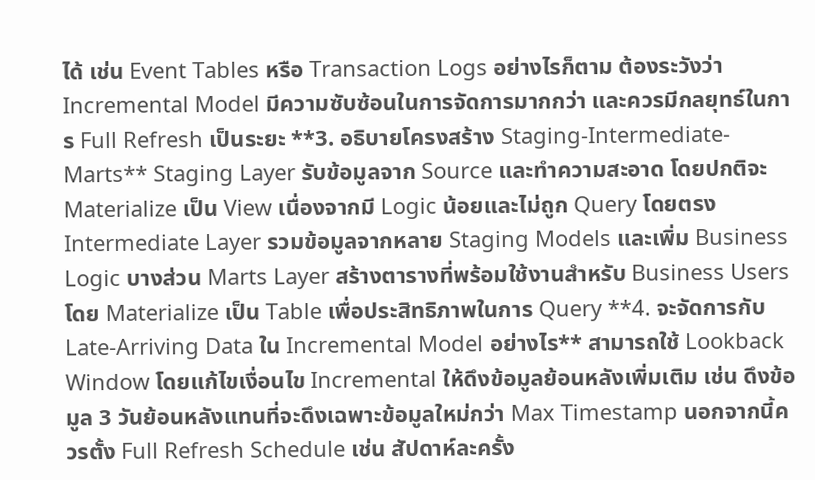ได้ เช่น Event Tables หรือ Transaction Logs อย่างไรก็ตาม ต้องระวังว่า Incremental Model มีความซับซ้อนในการจัดการมากกว่า และควรมีกลยุทธ์ในการ Full Refresh เป็นระยะ **3. อธิบายโครงสร้าง Staging-Intermediate-Marts** Staging Layer รับข้อมูลจาก Source และทำความสะอาด โดยปกติจะ Materialize เป็น View เนื่องจากมี Logic น้อยและไม่ถูก Query โดยตรง Intermediate Layer รวมข้อมูลจากหลาย Staging Models และเพิ่ม Business Logic บางส่วน Marts Layer สร้างตารางที่พร้อมใช้งานสำหรับ Business Users โดย Materialize เป็น Table เพื่อประสิทธิภาพในการ Query **4. จะจัดการกับ Late-Arriving Data ใน Incremental Model อย่างไร** สามารถใช้ Lookback Window โดยแก้ไขเงื่อนไข Incremental ให้ดึงข้อมูลย้อนหลังเพิ่มเติม เช่น ดึงข้อมูล 3 วันย้อนหลังแทนที่จะดึงเฉพาะข้อมูลใหม่กว่า Max Timestamp นอกจากนี้ควรตั้ง Full Refresh Schedule เช่น สัปดาห์ละครั้ง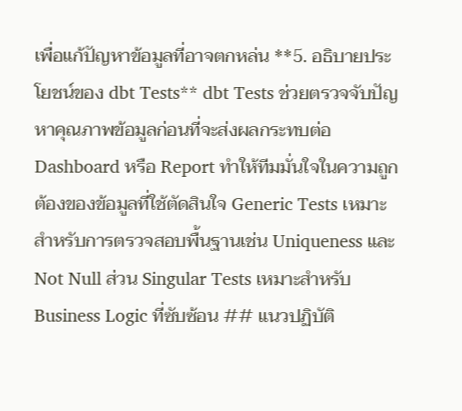เพื่อแก้ปัญหาข้อมูลที่อาจตกหล่น **5. อธิบายประโยชน์ของ dbt Tests** dbt Tests ช่วยตรวจจับปัญหาคุณภาพข้อมูลก่อนที่จะส่งผลกระทบต่อ Dashboard หรือ Report ทำให้ทีมมั่นใจในความถูกต้องของข้อมูลที่ใช้ตัดสินใจ Generic Tests เหมาะสำหรับการตรวจสอบพื้นฐานเช่น Uniqueness และ Not Null ส่วน Singular Tests เหมาะสำหรับ Business Logic ที่ซับซ้อน ## แนวปฏิบัติ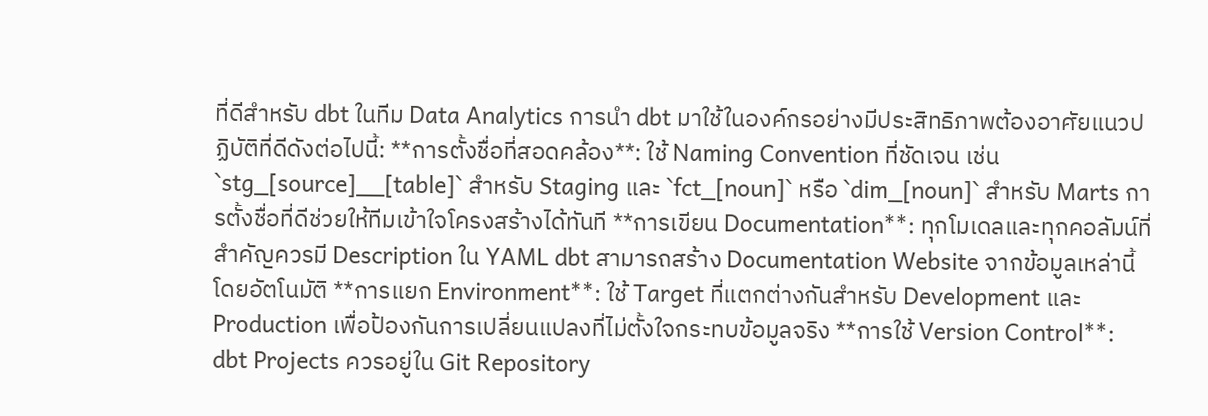ที่ดีสำหรับ dbt ในทีม Data Analytics การนำ dbt มาใช้ในองค์กรอย่างมีประสิทธิภาพต้องอาศัยแนวปฏิบัติที่ดีดังต่อไปนี้: **การตั้งชื่อที่สอดคล้อง**: ใช้ Naming Convention ที่ชัดเจน เช่น `stg_[source]__[table]` สำหรับ Staging และ `fct_[noun]` หรือ `dim_[noun]` สำหรับ Marts การตั้งชื่อที่ดีช่วยให้ทีมเข้าใจโครงสร้างได้ทันที **การเขียน Documentation**: ทุกโมเดลและทุกคอลัมน์ที่สำคัญควรมี Description ใน YAML dbt สามารถสร้าง Documentation Website จากข้อมูลเหล่านี้โดยอัตโนมัติ **การแยก Environment**: ใช้ Target ที่แตกต่างกันสำหรับ Development และ Production เพื่อป้องกันการเปลี่ยนแปลงที่ไม่ตั้งใจกระทบข้อมูลจริง **การใช้ Version Control**: dbt Projects ควรอยู่ใน Git Repository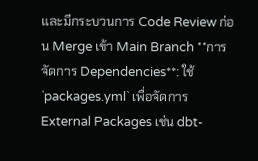และมีกระบวนการ Code Review ก่อน Merge เข้า Main Branch **การจัดการ Dependencies**: ใช้ `packages.yml` เพื่อจัดการ External Packages เช่น dbt-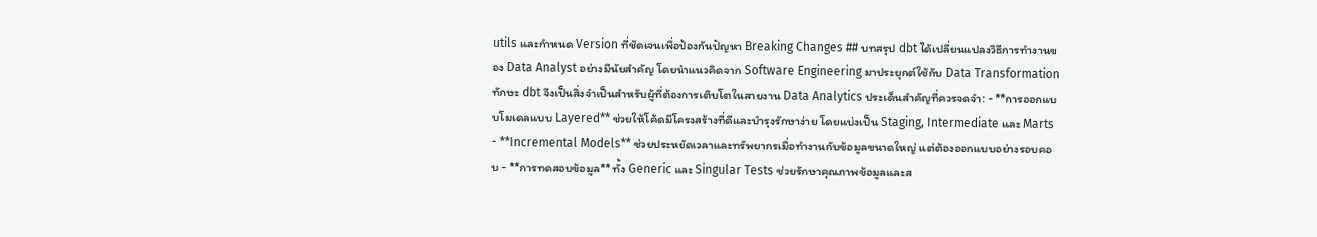utils และกำหนด Version ที่ชัดเจนเพื่อป้องกันปัญหา Breaking Changes ## บทสรุป dbt ได้เปลี่ยนแปลงวิธีการทำงานของ Data Analyst อย่างมีนัยสำคัญ โดยนำแนวคิดจาก Software Engineering มาประยุกต์ใช้กับ Data Transformation ทักษะ dbt จึงเป็นสิ่งจำเป็นสำหรับผู้ที่ต้องการเติบโตในสายงาน Data Analytics ประเด็นสำคัญที่ควรจดจำ: - **การออกแบบโมเดลแบบ Layered** ช่วยให้โค้ดมีโครงสร้างที่ดีและบำรุงรักษาง่าย โดยแบ่งเป็น Staging, Intermediate และ Marts - **Incremental Models** ช่วยประหยัดเวลาและทรัพยากรเมื่อทำงานกับข้อมูลขนาดใหญ่ แต่ต้องออกแบบอย่างรอบคอบ - **การทดสอบข้อมูล** ทั้ง Generic และ Singular Tests ช่วยรักษาคุณภาพข้อมูลและส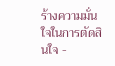ร้างความมั่นใจในการตัดสินใจ -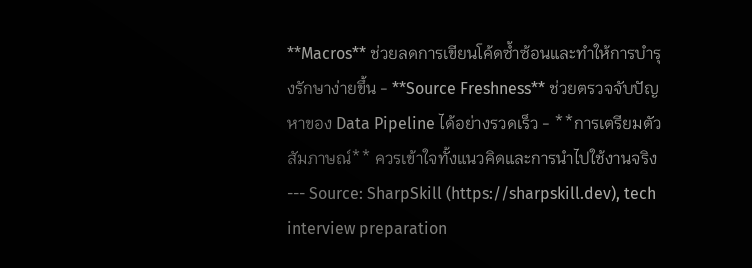**Macros** ช่วยลดการเขียนโค้ดซ้ำซ้อนและทำให้การบำรุงรักษาง่ายขึ้น - **Source Freshness** ช่วยตรวจจับปัญหาของ Data Pipeline ได้อย่างรวดเร็ว - **การเตรียมตัวสัมภาษณ์** ควรเข้าใจทั้งแนวคิดและการนำไปใช้งานจริง --- Source: SharpSkill (https://sharpskill.dev), tech interview preparation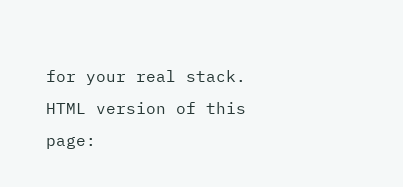for your real stack. HTML version of this page: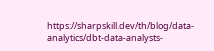https://sharpskill.dev/th/blog/data-analytics/dbt-data-analysts-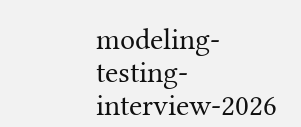modeling-testing-interview-2026